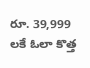రూ. 39,999 లకే ఓలా కొత్త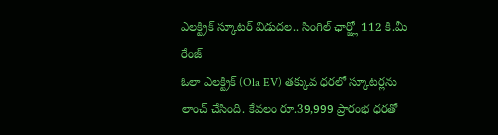ఎలక్ట్రిక్ స్కూటర్ విడుదల.. సింగిల్ ఛార్జ్లో 112 కి.మీ రేంజ్
ఓలా ఎలక్ట్రిక్ (Ola EV) తక్కువ ధరలో స్కూటర్లను లాంచ్ చేసింది. కేవలం రూ.39,999 ప్రారంభ ధరతో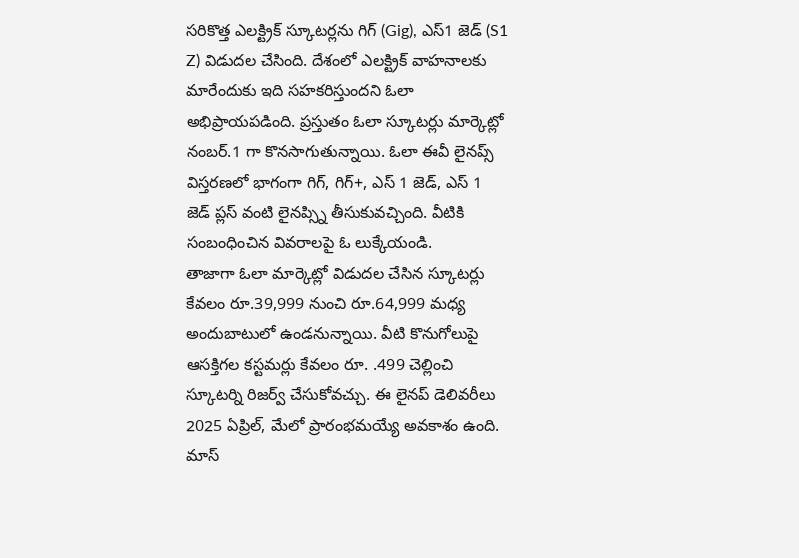సరికొత్త ఎలక్ట్రిక్ స్కూటర్లను గిగ్ (Gig), ఎస్1 జెడ్ (S1 Z) విడుదల చేసింది. దేశంలో ఎలక్ట్రిక్ వాహనాలకు మారేందుకు ఇది సహకరిస్తుందని ఓలా అభిప్రాయపడింది. ప్రస్తుతం ఓలా స్కూటర్లు మార్కెట్లో నంబర్.1 గా కొనసాగుతున్నాయి. ఓలా ఈవీ లైనప్స్ విస్తరణలో భాగంగా గిగ్, గిగ్+, ఎస్ 1 జెడ్, ఎస్ 1 జెడ్ ప్లస్ వంటి లైనప్స్ని తీసుకువచ్చింది. వీటికి సంబంధించిన వివరాలపై ఓ లుక్కేయండి.
తాజాగా ఓలా మార్కెట్లో విడుదల చేసిన స్కూటర్లు కేవలం రూ.39,999 నుంచి రూ.64,999 మధ్య అందుబాటులో ఉండనున్నాయి. వీటి కొనుగోలుపై ఆసక్తిగల కస్టమర్లు కేవలం రూ. .499 చెల్లించి స్కూటర్ని రిజర్వ్ చేసుకోవచ్చు. ఈ లైనప్ డెలివరీలు 2025 ఏప్రిల్, మేలో ప్రారంభమయ్యే అవకాశం ఉంది. మాస్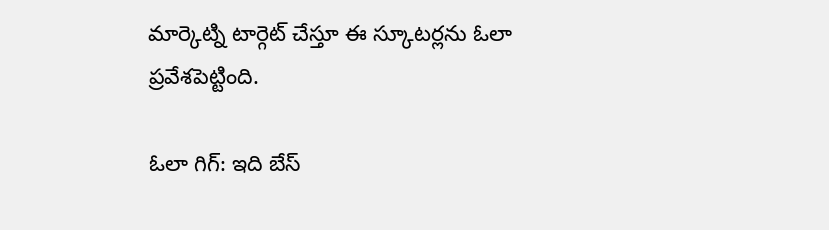మార్కెట్ని టార్గెట్ చేస్తూ ఈ స్కూటర్లను ఓలా ప్రవేశపెట్టింది.

ఓలా గిగ్: ఇది బేస్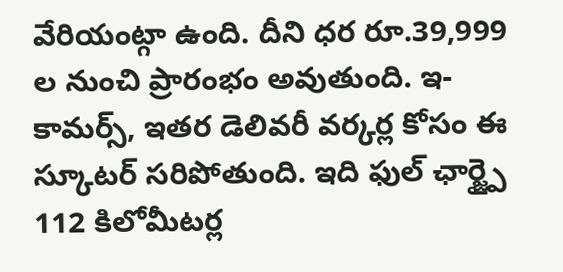వేరియంట్గా ఉంది. దీని ధర రూ.39,999 ల నుంచి ప్రారంభం అవుతుంది. ఇ-కామర్స్, ఇతర డెలివరీ వర్కర్ల కోసం ఈ స్కూటర్ సరిపోతుంది. ఇది ఫుల్ ఛార్జ్పై 112 కిలోమీటర్ల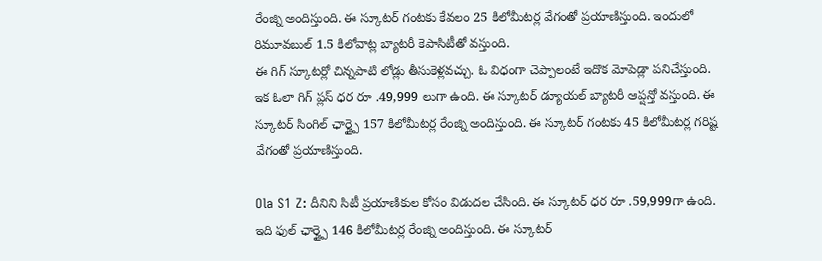రేంజ్ని అందిస్తుంది. ఈ స్కూటర్ గంటకు కేవలం 25 కిలోమీటర్ల వేగంతో ప్రయాణిస్తుంది. ఇందులో రిమూవబుల్ 1.5 కిలోవాట్ల బ్యాటరీ కెపాసిటీతో వస్తుంది.
ఈ గిగ్ స్కూటర్లో చిన్నపాటి లోడ్లు తీసుకెళ్లవచ్చు. ఓ విధంగా చెప్పాలంటే ఇదొక మోపెడ్లా పనిచేస్తుంది. ఇక ఓలా గిగ్ ప్లస్ ధర రూ .49,999 లుగా ఉంది. ఈ స్కూటర్ డ్యూయల్ బ్యాటరీ ఆప్షన్తో వస్తుంది. ఈ స్కూటర్ సింగిల్ ఛార్జ్పై 157 కిలోమీటర్ల రేంజ్ని అందిస్తుంది. ఈ స్కూటర్ గంటకు 45 కిలోమీటర్ల గరిష్ట వేగంతో ప్రయాణిస్తుంది.

Ola S1 Z: దీనిని సిటీ ప్రయాణికుల కోసం విడుదల చేసింది. ఈ స్కూటర్ ధర రూ .59,999గా ఉంది. ఇది ఫుల్ ఛార్జ్పై 146 కిలోమీటర్ల రేంజ్ని అందిస్తుంది. ఈ స్కూటర్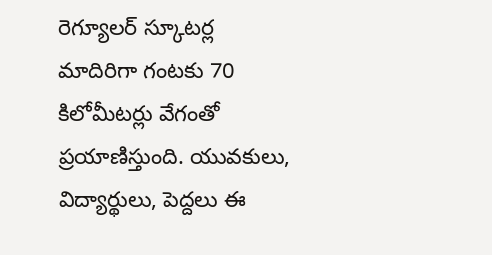రెగ్యూలర్ స్కూటర్ల మాదిరిగా గంటకు 70 కిలోమీటర్లు వేగంతో ప్రయాణిస్తుంది. యువకులు, విద్యార్థులు, పెద్దలు ఈ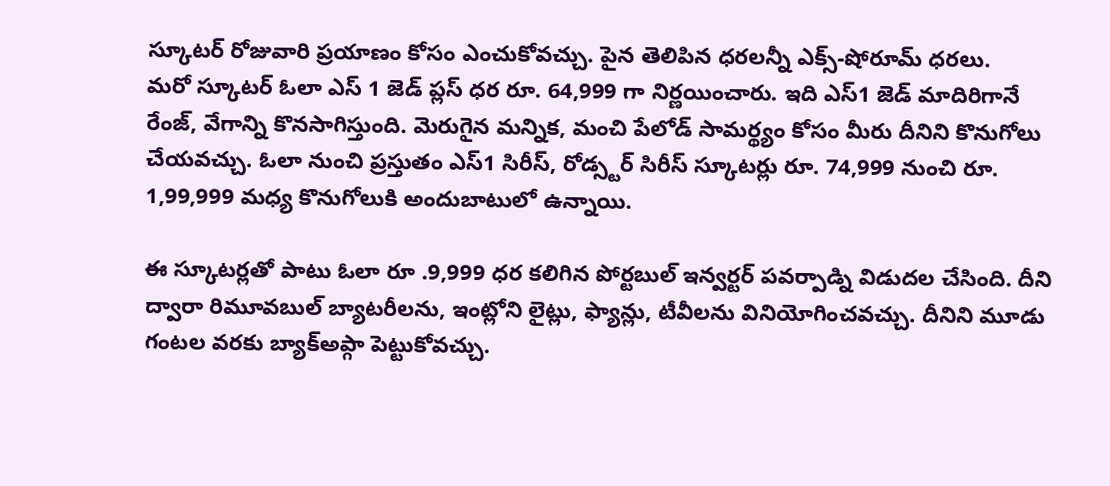స్కూటర్ రోజువారి ప్రయాణం కోసం ఎంచుకోవచ్చు. పైన తెలిపిన ధరలన్నీ ఎక్స్-షోరూమ్ ధరలు.
మరో స్కూటర్ ఓలా ఎస్ 1 జెడ్ ప్లస్ ధర రూ. 64,999 గా నిర్ణయించారు. ఇది ఎస్1 జెడ్ మాదిరిగానే రేంజ్, వేగాన్ని కొనసాగిస్తుంది. మెరుగైన మన్నిక, మంచి పేలోడ్ సామర్థ్యం కోసం మీరు దీనిని కొనుగోలు చేయవచ్చు. ఓలా నుంచి ప్రస్తుతం ఎస్1 సిరీస్, రోడ్స్టర్ సిరీస్ స్కూటర్లు రూ. 74,999 నుంచి రూ. 1,99,999 మధ్య కొనుగోలుకి అందుబాటులో ఉన్నాయి.

ఈ స్కూటర్లతో పాటు ఓలా రూ .9,999 ధర కలిగిన పోర్టబుల్ ఇన్వర్టర్ పవర్పాడ్ని విడుదల చేసింది. దీని ద్వారా రిమూవబుల్ బ్యాటరీలను, ఇంట్లోని లైట్లు, ఫ్యాన్లు, టీవీలను వినియోగించవచ్చు. దీనిని మూడు గంటల వరకు బ్యాక్అప్గా పెట్టుకోవచ్చు.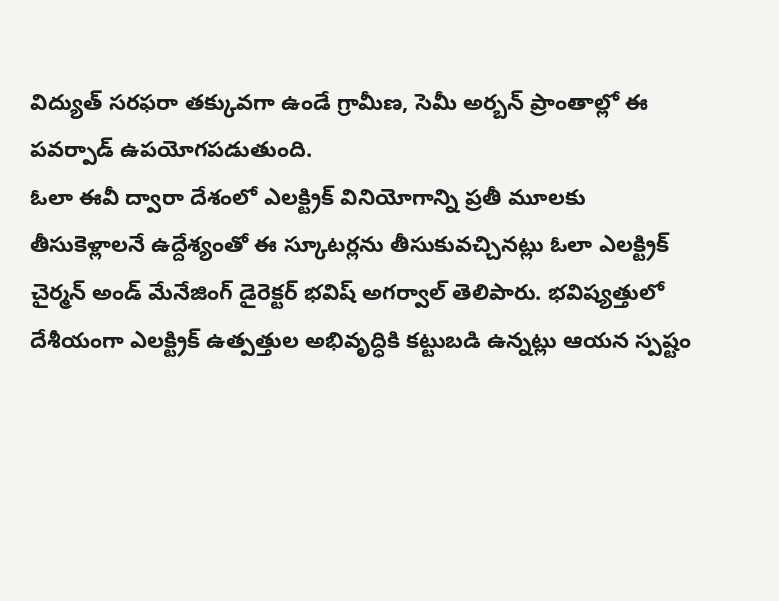విద్యుత్ సరఫరా తక్కువగా ఉండే గ్రామీణ, సెమీ అర్బన్ ప్రాంతాల్లో ఈ పవర్పాడ్ ఉపయోగపడుతుంది.
ఓలా ఈవీ ద్వారా దేశంలో ఎలక్ట్రిక్ వినియోగాన్ని ప్రతీ మూలకు తీసుకెళ్లాలనే ఉద్దేశ్యంతో ఈ స్కూటర్లను తీసుకువచ్చినట్లు ఓలా ఎలక్ట్రిక్ చైర్మన్ అండ్ మేనేజింగ్ డైరెక్టర్ భవిష్ అగర్వాల్ తెలిపారు. భవిష్యత్తులో దేశీయంగా ఎలక్ట్రిక్ ఉత్పత్తుల అభివృద్ధికి కట్టుబడి ఉన్నట్లు ఆయన స్పష్టం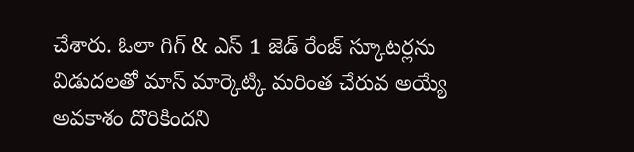చేశారు. ఓలా గిగ్ & ఎస్ 1 జెడ్ రేంజ్ స్కూటర్లను విడుదలతో మాస్ మార్కెట్కి మరింత చేరువ అయ్యే అవకాశం దొరికిందని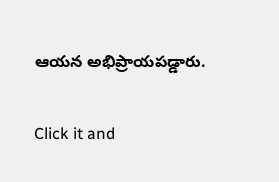ఆయన అభిప్రాయపడ్డారు.


Click it and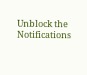Unblock the Notifications